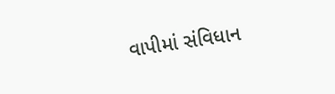વાપીમાં સંવિધાન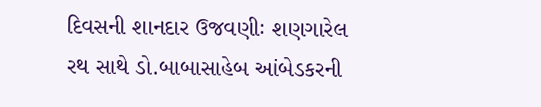દિવસની શાનદાર ઉજવણીઃ શણગારેલ રથ સાથે ડો.બાબાસાહેબ આંબેડકરની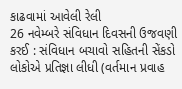કાઢવામાં આવેલી રેલી
26 નવેમ્બરે સંવિધાન દિવસની ઉજવણી કરઈ : સંવિધાન બચાવો સહિતની સેંકડો લોકોએ પ્રતિજ્ઞા લીધી (વર્તમાન પ્રવાહ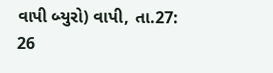વાપી બ્યુરો) વાપી, તા.27: 26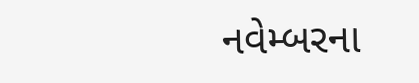નવેમ્બરના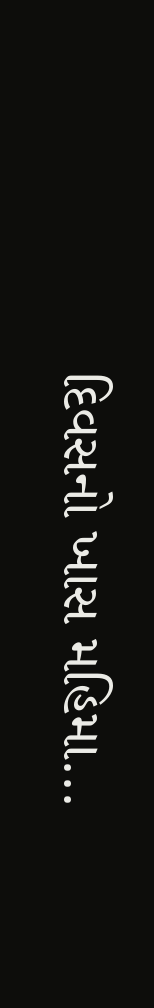દિવસનો ખાસ મહિમા...